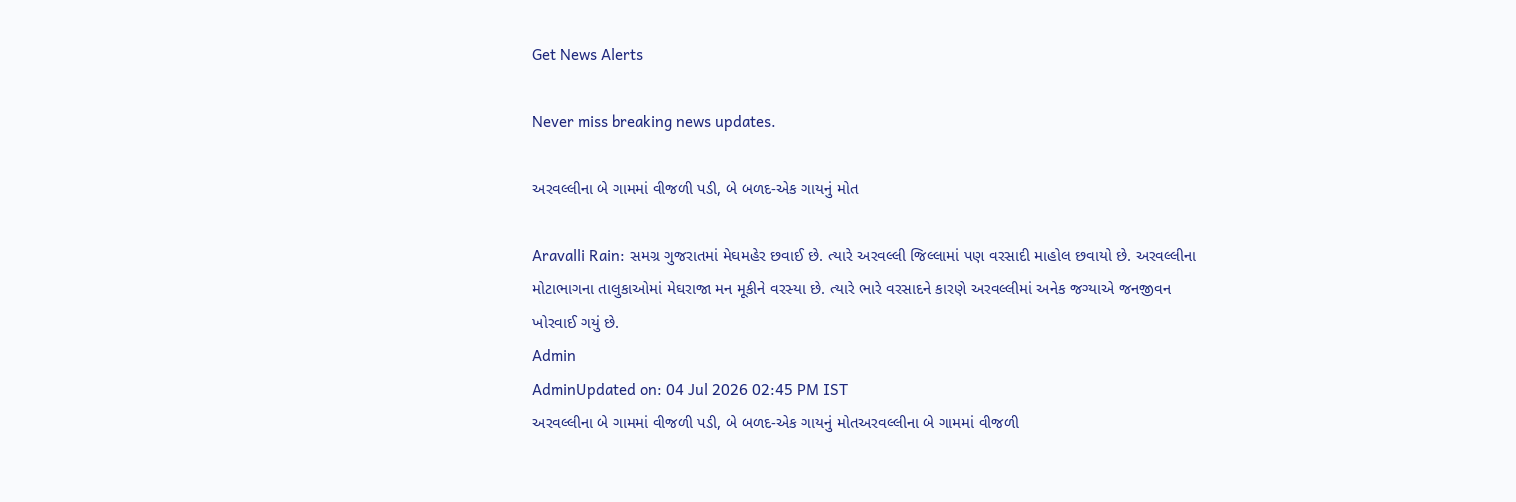Get News Alerts

Never miss breaking news updates.

અરવલ્લીના બે ગામમાં વીજળી પડી, બે બળદ-એક ગાયનું મોત

Aravalli Rain: સમગ્ર ગુજરાતમાં મેઘમહેર છવાઈ છે. ત્યારે અરવલ્લી જિલ્લામાં પણ વરસાદી માહોલ છવાયો છે. અરવલ્લીના મોટાભાગના તાલુકાઓમાં મેઘરાજા મન મૂકીને વરસ્યા છે. ત્યારે ભારે વરસાદને કારણે અરવલ્લીમાં અનેક જગ્યાએ જનજીવન ખોરવાઈ ગયું છે.
Admin
AdminUpdated on: 04 Jul 2026 02:45 PM IST
અરવલ્લીના બે ગામમાં વીજળી પડી, બે બળદ-એક ગાયનું મોતઅરવલ્લીના બે ગામમાં વીજળી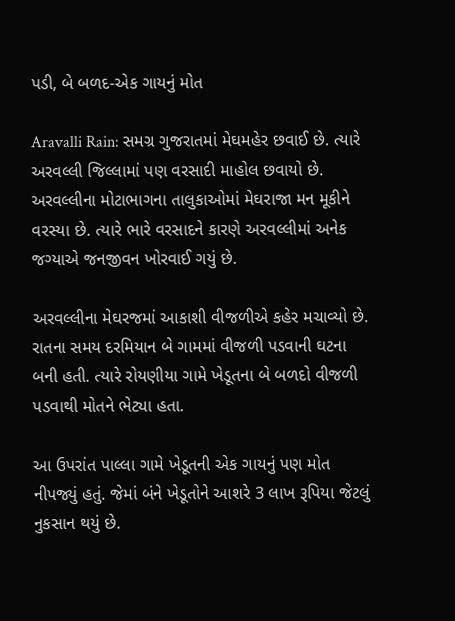પડી, બે બળદ-એક ગાયનું મોત

Aravalli Rain: સમગ્ર ગુજરાતમાં મેઘમહેર છવાઈ છે. ત્યારે અરવલ્લી જિલ્લામાં પણ વરસાદી માહોલ છવાયો છે. અરવલ્લીના મોટાભાગના તાલુકાઓમાં મેઘરાજા મન મૂકીને વરસ્યા છે. ત્યારે ભારે વરસાદને કારણે અરવલ્લીમાં અનેક જગ્યાએ જનજીવન ખોરવાઈ ગયું છે.

અરવલ્લીના મેઘરજમાં આકાશી વીજળીએ કહેર મચાવ્યો છે. રાતના સમય દરમિયાન બે ગામમાં વીજળી પડવાની ઘટના બની હતી. ત્યારે રોયણીયા ગામે ખેડૂતના બે બળદો વીજળી પડવાથી મોતને ભેટ્યા હતા.

આ ઉપરાંત પાલ્લા ગામે ખેડૂતની એક ગાયનું પણ મોત નીપજ્યું હતું. જેમાં બંને ખેડૂતોને આશરે 3 લાખ રૂપિયા જેટલું નુકસાન થયું છે.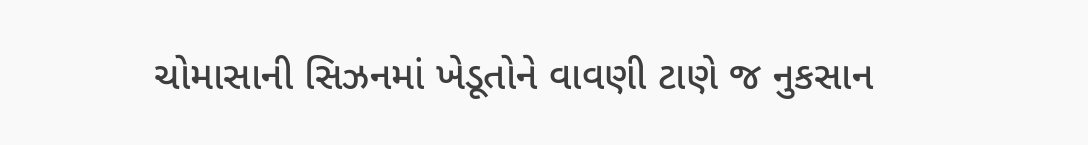ચોમાસાની સિઝનમાં ખેડૂતોને વાવણી ટાણે જ નુકસાન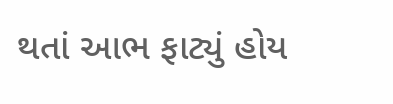થતાં આભ ફાટ્યું હોય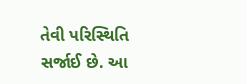તેવી પરિસ્થિતિ સર્જાઈ છે. આ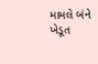મામલે બંને ખેડૂત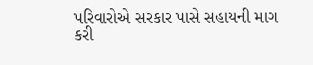પરિવારોએ સરકાર પાસે સહાયની માગ કરી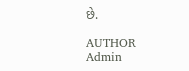છે.

AUTHOR
Admin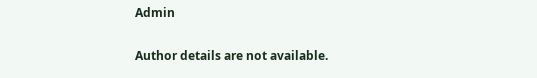Admin

Author details are not available.